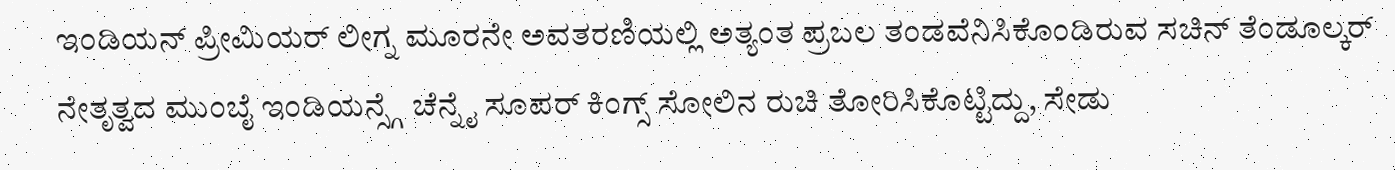ಇಂಡಿಯನ್ ಪ್ರೀಮಿಯರ್ ಲೀಗ್ನ ಮೂರನೇ ಅವತರಣಿಯಲ್ಲಿ ಅತ್ಯಂತ ಪ್ರಬಲ ತಂಡವೆನಿಸಿಕೊಂಡಿರುವ ಸಚಿನ್ ತೆಂಡೂಲ್ಕರ್ ನೇತೃತ್ವದ ಮುಂಬೈ ಇಂಡಿಯನ್ಸ್ಗೆ ಚೆನ್ನೈ ಸೂಪರ್ ಕಿಂಗ್ಸ್ ಸೋಲಿನ ರುಚಿ ತೋರಿಸಿಕೊಟ್ಟಿದ್ದು, ಸೇಡು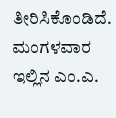ತೀರಿಸಿಕೊಂಡಿದೆ.
ಮಂಗಳವಾರ ಇಲ್ಲಿನ ಎಂ.ಎ.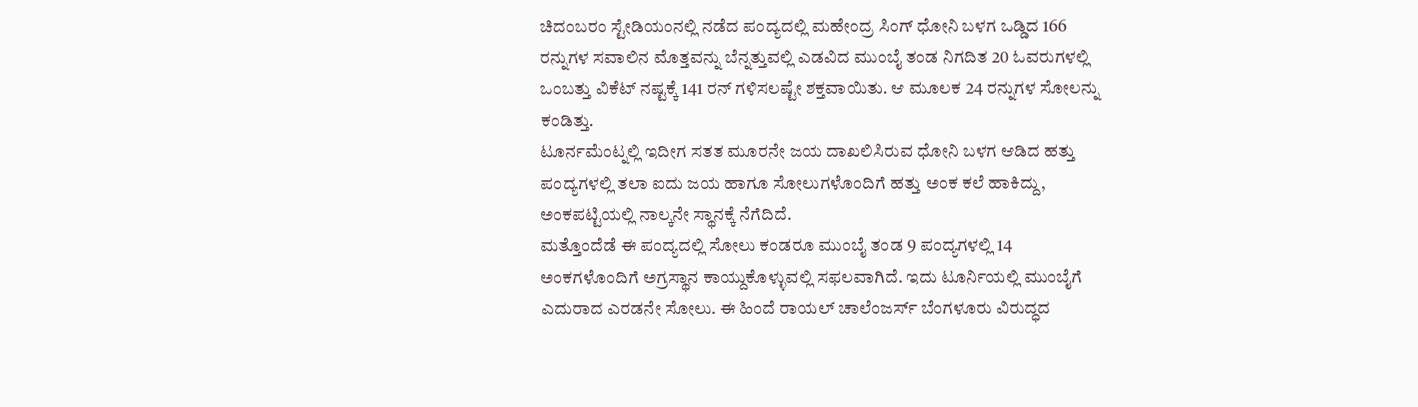ಚಿದಂಬರಂ ಸ್ಟೇಡಿಯಂನಲ್ಲಿ ನಡೆದ ಪಂದ್ಯದಲ್ಲಿ ಮಹೇಂದ್ರ ಸಿಂಗ್ ಧೋನಿ ಬಳಗ ಒಡ್ಡಿದ 166 ರನ್ನುಗಳ ಸವಾಲಿನ ಮೊತ್ತವನ್ನು ಬೆನ್ನತ್ತುವಲ್ಲಿ ಎಡವಿದ ಮುಂಬೈ ತಂಡ ನಿಗದಿತ 20 ಓವರುಗಳಲ್ಲಿ ಒಂಬತ್ತು ವಿಕೆಟ್ ನಷ್ಟಕ್ಕೆ 141 ರನ್ ಗಳಿಸಲಷ್ಟೇ ಶಕ್ತವಾಯಿತು. ಆ ಮೂಲಕ 24 ರನ್ನುಗಳ ಸೋಲನ್ನು ಕಂಡಿತ್ತು.
ಟೂರ್ನಮೆಂಟ್ನಲ್ಲಿ ಇದೀಗ ಸತತ ಮೂರನೇ ಜಯ ದಾಖಲಿಸಿರುವ ಧೋನಿ ಬಳಗ ಆಡಿದ ಹತ್ತು ಪಂದ್ಯಗಳಲ್ಲಿ ತಲಾ ಐದು ಜಯ ಹಾಗೂ ಸೋಲುಗಳೊಂದಿಗೆ ಹತ್ತು ಅಂಕ ಕಲೆ ಹಾಕಿದ್ದು, ಅಂಕಪಟ್ಟಿಯಲ್ಲಿ ನಾಲ್ಕನೇ ಸ್ಥಾನಕ್ಕೆ ನೆಗೆದಿದೆ.
ಮತ್ತೊಂದೆಡೆ ಈ ಪಂದ್ಯದಲ್ಲಿ ಸೋಲು ಕಂಡರೂ ಮುಂಬೈ ತಂಡ 9 ಪಂದ್ಯಗಳಲ್ಲಿ 14 ಅಂಕಗಳೊಂದಿಗೆ ಅಗ್ರಸ್ಥಾನ ಕಾಯ್ದುಕೊಳ್ಳುವಲ್ಲಿ ಸಫಲವಾಗಿದೆ. ಇದು ಟೂರ್ನಿಯಲ್ಲಿ ಮುಂಬೈಗೆ ಎದುರಾದ ಎರಡನೇ ಸೋಲು. ಈ ಹಿಂದೆ ರಾಯಲ್ ಚಾಲೆಂಜರ್ಸ್ ಬೆಂಗಳೂರು ವಿರುದ್ಧದ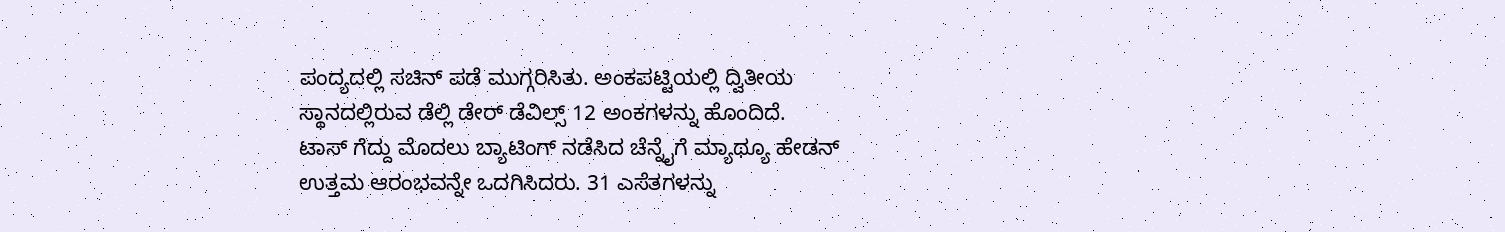ಪಂದ್ಯದಲ್ಲಿ ಸಚಿನ್ ಪಡೆ ಮುಗ್ಗರಿಸಿತು. ಅಂಕಪಟ್ಟಿಯಲ್ಲಿ ದ್ವಿತೀಯ ಸ್ಥಾನದಲ್ಲಿರುವ ಡೆಲ್ಲಿ ಡೇರ್ ಡೆವಿಲ್ಸ್ 12 ಅಂಕಗಳನ್ನು ಹೊಂದಿದೆ.
ಟಾಸ್ ಗೆದ್ದು ಮೊದಲು ಬ್ಯಾಟಿಂಗ್ ನಡೆಸಿದ ಚೆನ್ನೈಗೆ ಮ್ಯಾಥ್ಯೂ ಹೇಡನ್ ಉತ್ತಮ ಆರಂಭವನ್ನೇ ಒದಗಿಸಿದರು. 31 ಎಸೆತಗಳನ್ನು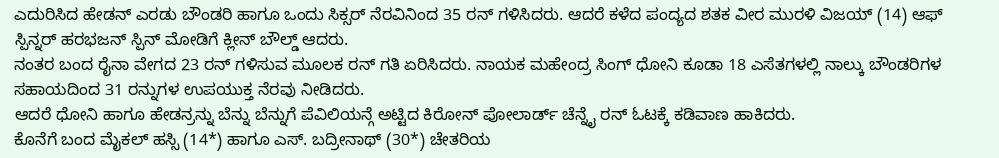ಎದುರಿಸಿದ ಹೇಡನ್ ಎರಡು ಬೌಂಡರಿ ಹಾಗೂ ಒಂದು ಸಿಕ್ಸರ್ ನೆರವಿನಿಂದ 35 ರನ್ ಗಳಿಸಿದರು. ಆದರೆ ಕಳೆದ ಪಂದ್ಯದ ಶತಕ ವೀರ ಮುರಳಿ ವಿಜಯ್ (14) ಆಫ್ ಸ್ಪಿನ್ನರ್ ಹರಭಜನ್ ಸ್ಪಿನ್ ಮೋಡಿಗೆ ಕ್ಲೀನ್ ಬೌಲ್ಡ್ ಆದರು.
ನಂತರ ಬಂದ ರೈನಾ ವೇಗದ 23 ರನ್ ಗಳಿಸುವ ಮೂಲಕ ರನ್ ಗತಿ ಏರಿಸಿದರು. ನಾಯಕ ಮಹೇಂದ್ರ ಸಿಂಗ್ ಧೋನಿ ಕೂಡಾ 18 ಎಸೆತಗಳಲ್ಲಿ ನಾಲ್ಕು ಬೌಂಡರಿಗಳ ಸಹಾಯದಿಂದ 31 ರನ್ನುಗಳ ಉಪಯುಕ್ತ ನೆರವು ನೀಡಿದರು.
ಆದರೆ ಧೋನಿ ಹಾಗೂ ಹೇಡನ್ರನ್ನು ಬೆನ್ನು ಬೆನ್ನುಗೆ ಪೆವಿಲಿಯನ್ಗೆ ಅಟ್ಟಿದ ಕಿರೋನ್ ಪೋಲಾರ್ಡ್ ಚೆನ್ನೈ ರನ್ ಓಟಕ್ಕೆ ಕಡಿವಾಣ ಹಾಕಿದರು.
ಕೊನೆಗೆ ಬಂದ ಮೈಕಲ್ ಹಸ್ಸಿ (14*) ಹಾಗೂ ಎಸ್. ಬದ್ರೀನಾಥ್ (30*) ಚೇತರಿಯ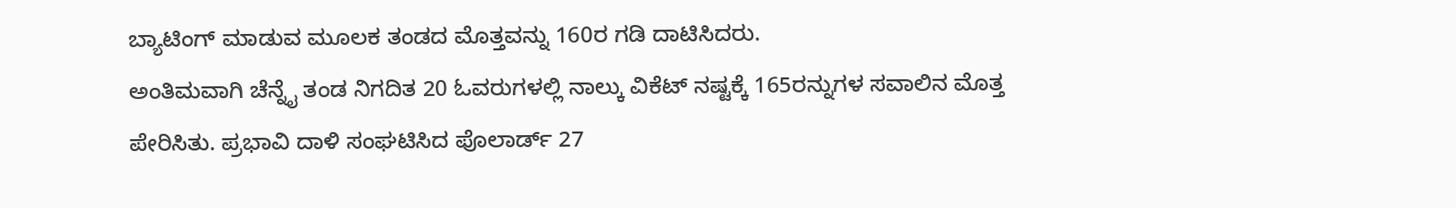ಬ್ಯಾಟಿಂಗ್ ಮಾಡುವ ಮೂಲಕ ತಂಡದ ಮೊತ್ತವನ್ನು 160ರ ಗಡಿ ದಾಟಿಸಿದರು.
ಅಂತಿಮವಾಗಿ ಚೆನ್ನೈ ತಂಡ ನಿಗದಿತ 20 ಓವರುಗಳಲ್ಲಿ ನಾಲ್ಕು ವಿಕೆಟ್ ನಷ್ಟಕ್ಕೆ 165ರನ್ನುಗಳ ಸವಾಲಿನ ಮೊತ್ತ ಪೇರಿಸಿತು. ಪ್ರಭಾವಿ ದಾಳಿ ಸಂಘಟಿಸಿದ ಪೊಲಾರ್ಡ್ 27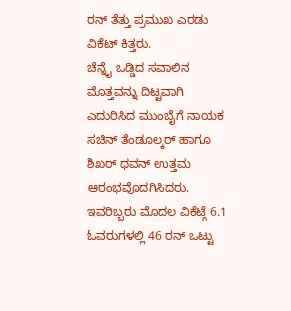ರನ್ ತೆತ್ತು ಪ್ರಮುಖ ಎರಡು ವಿಕೆಟ್ ಕಿತ್ತರು.
ಚೆನ್ನೈ ಒಡ್ಡಿದ ಸವಾಲಿನ ಮೊತ್ತವನ್ನು ದಿಟ್ಟವಾಗಿ ಎದುರಿಸಿದ ಮುಂಬೈಗೆ ನಾಯಕ ಸಚಿನ್ ತೆಂಡೂಲ್ಕರ್ ಹಾಗೂ ಶಿಖರ್ ಧವನ್ ಉತ್ತಮ ಆರಂಭವೊದಗಿಸಿದರು. ಇವರಿಬ್ಬರು ಮೊದಲ ವಿಕೆಟ್ಗೆ 6.1 ಓವರುಗಳಲ್ಲಿ 46 ರನ್ ಒಟ್ಟು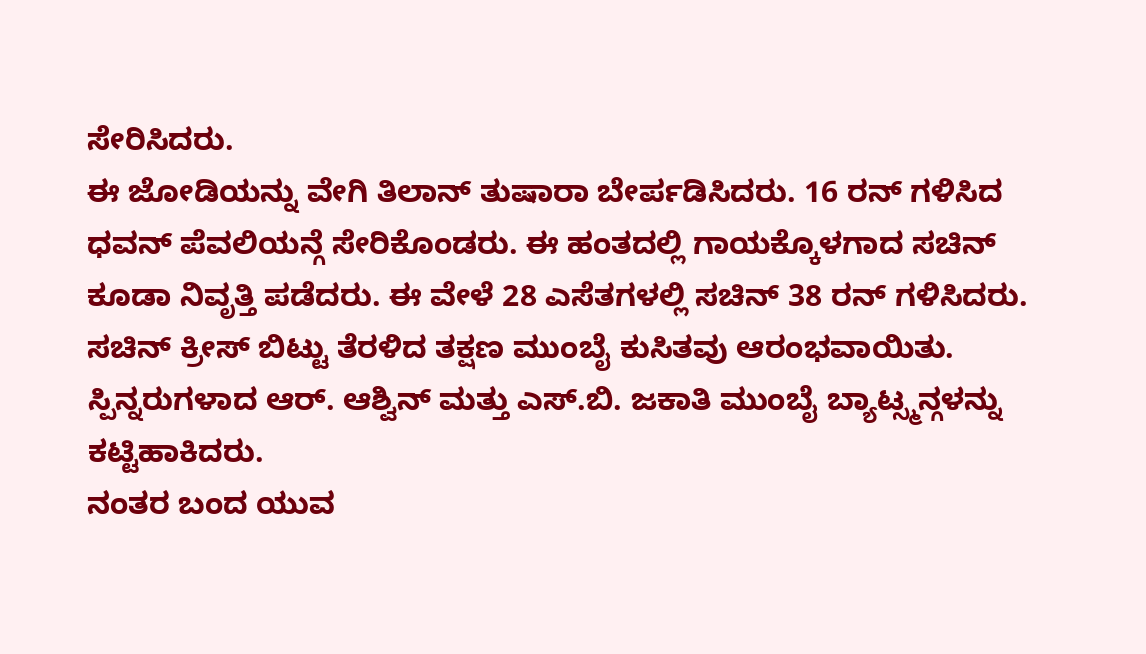ಸೇರಿಸಿದರು.
ಈ ಜೋಡಿಯನ್ನು ವೇಗಿ ತಿಲಾನ್ ತುಷಾರಾ ಬೇರ್ಪಡಿಸಿದರು. 16 ರನ್ ಗಳಿಸಿದ ಧವನ್ ಪೆವಲಿಯನ್ಗೆ ಸೇರಿಕೊಂಡರು. ಈ ಹಂತದಲ್ಲಿ ಗಾಯಕ್ಕೊಳಗಾದ ಸಚಿನ್ ಕೂಡಾ ನಿವೃತ್ತಿ ಪಡೆದರು. ಈ ವೇಳೆ 28 ಎಸೆತಗಳಲ್ಲಿ ಸಚಿನ್ 38 ರನ್ ಗಳಿಸಿದರು.
ಸಚಿನ್ ಕ್ರೀಸ್ ಬಿಟ್ಟು ತೆರಳಿದ ತಕ್ಷಣ ಮುಂಬೈ ಕುಸಿತವು ಆರಂಭವಾಯಿತು. ಸ್ಪಿನ್ನರುಗಳಾದ ಆರ್. ಆಶ್ವಿನ್ ಮತ್ತು ಎಸ್.ಬಿ. ಜಕಾತಿ ಮುಂಬೈ ಬ್ಯಾಟ್ಸ್ಮನ್ಗಳನ್ನು ಕಟ್ಟಿಹಾಕಿದರು.
ನಂತರ ಬಂದ ಯುವ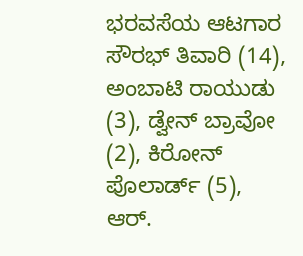ಭರವಸೆಯ ಆಟಗಾರ ಸೌರಭ್ ತಿವಾರಿ (14), ಅಂಬಾಟಿ ರಾಯುಡು (3), ಡ್ವೇನ್ ಬ್ರಾವೋ (2), ಕಿರೋನ್ ಪೊಲಾರ್ಡ್ (5), ಆರ್.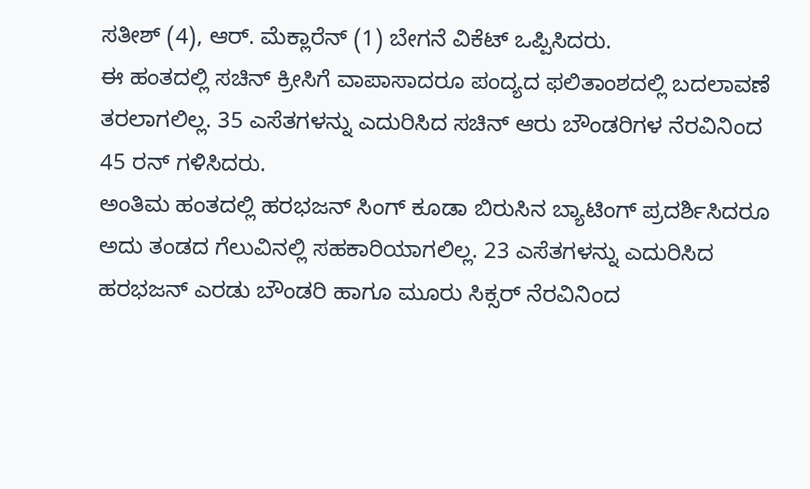ಸತೀಶ್ (4), ಆರ್. ಮೆಕ್ಲಾರೆನ್ (1) ಬೇಗನೆ ವಿಕೆಟ್ ಒಪ್ಪಿಸಿದರು.
ಈ ಹಂತದಲ್ಲಿ ಸಚಿನ್ ಕ್ರೀಸಿಗೆ ವಾಪಾಸಾದರೂ ಪಂದ್ಯದ ಫಲಿತಾಂಶದಲ್ಲಿ ಬದಲಾವಣೆ ತರಲಾಗಲಿಲ್ಲ. 35 ಎಸೆತಗಳನ್ನು ಎದುರಿಸಿದ ಸಚಿನ್ ಆರು ಬೌಂಡರಿಗಳ ನೆರವಿನಿಂದ 45 ರನ್ ಗಳಿಸಿದರು.
ಅಂತಿಮ ಹಂತದಲ್ಲಿ ಹರಭಜನ್ ಸಿಂಗ್ ಕೂಡಾ ಬಿರುಸಿನ ಬ್ಯಾಟಿಂಗ್ ಪ್ರದರ್ಶಿಸಿದರೂ ಅದು ತಂಡದ ಗೆಲುವಿನಲ್ಲಿ ಸಹಕಾರಿಯಾಗಲಿಲ್ಲ. 23 ಎಸೆತಗಳನ್ನು ಎದುರಿಸಿದ ಹರಭಜನ್ ಎರಡು ಬೌಂಡರಿ ಹಾಗೂ ಮೂರು ಸಿಕ್ಸರ್ ನೆರವಿನಿಂದ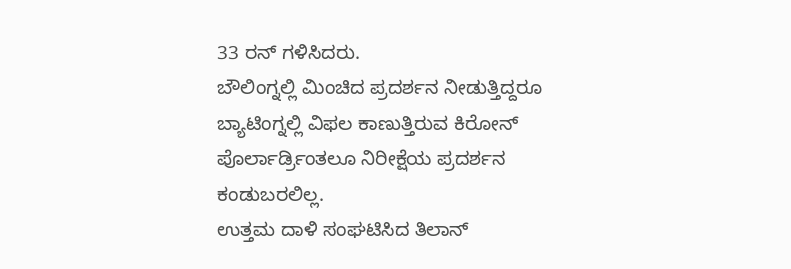33 ರನ್ ಗಳಿಸಿದರು.
ಬೌಲಿಂಗ್ನಲ್ಲಿ ಮಿಂಚಿದ ಪ್ರದರ್ಶನ ನೀಡುತ್ತಿದ್ದರೂ ಬ್ಯಾಟಿಂಗ್ನಲ್ಲಿ ವಿಫಲ ಕಾಣುತ್ತಿರುವ ಕಿರೋನ್ ಪೊರ್ಲಾರ್ಡ್ರಿಂತಲೂ ನಿರೀಕ್ಷೆಯ ಪ್ರದರ್ಶನ ಕಂಡುಬರಲಿಲ್ಲ.
ಉತ್ತಮ ದಾಳಿ ಸಂಘಟಿಸಿದ ತಿಲಾನ್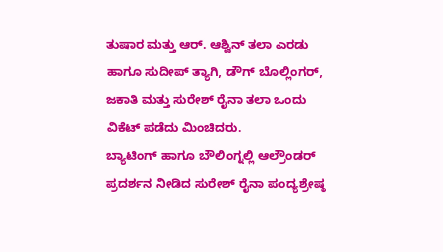ತುಷಾರ ಮತ್ತು ಆರ್. ಆಶ್ವಿನ್ ತಲಾ ಎರಡು ಹಾಗೂ ಸುದೀಪ್ ತ್ಯಾಗಿ, ಡೌಗ್ ಬೊಲ್ಲಿಂಗರ್, ಜಕಾತಿ ಮತ್ತು ಸುರೇಶ್ ರೈನಾ ತಲಾ ಒಂದು ವಿಕೆಟ್ ಪಡೆದು ಮಿಂಚಿದರು.
ಬ್ಯಾಟಿಂಗ್ ಹಾಗೂ ಬೌಲಿಂಗ್ನಲ್ಲಿ ಆಲ್ರೌಂಡರ್ ಪ್ರದರ್ಶನ ನೀಡಿದ ಸುರೇಶ್ ರೈನಾ ಪಂದ್ಯಶ್ರೇಷ್ಠ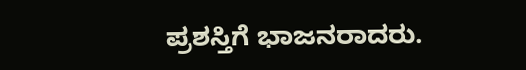ಪ್ರಶಸ್ತಿಗೆ ಭಾಜನರಾದರು.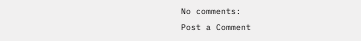No comments:
Post a Comment